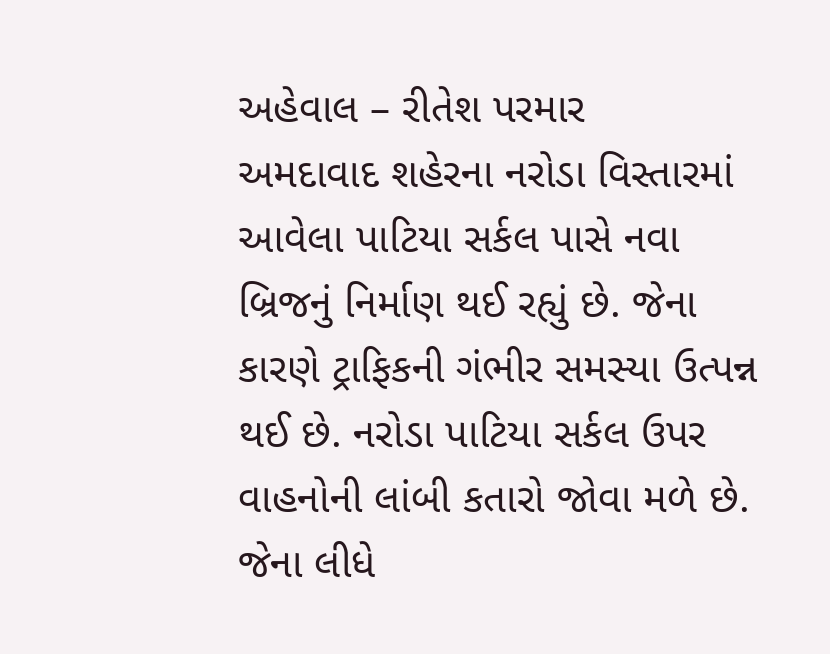અહેવાલ – રીતેશ પરમાર
અમદાવાદ શહેરના નરોડા વિસ્તારમાં આવેલા પાટિયા સર્કલ પાસે નવા બ્રિજનું નિર્માણ થઈ રહ્યું છે. જેના કારણે ટ્રાફિકની ગંભીર સમસ્યા ઉત્પન્ન થઈ છે. નરોડા પાટિયા સર્કલ ઉપર વાહનોની લાંબી કતારો જોવા મળે છે. જેના લીધે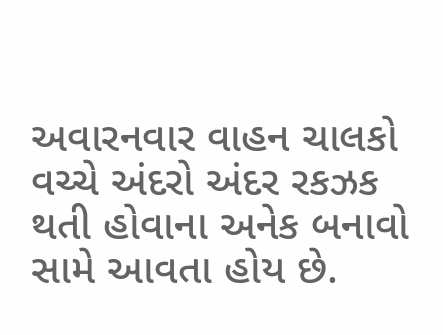અવારનવાર વાહન ચાલકો વચ્ચે અંદરો અંદર રકઝક થતી હોવાના અનેક બનાવો સામે આવતા હોય છે.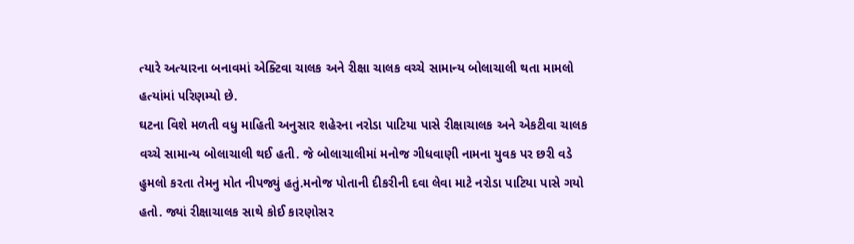ત્યારે અત્યારના બનાવમાં એક્ટિવા ચાલક અને રીક્ષા ચાલક વચ્ચે સામાન્ય બોલાચાલી થતા મામલો હત્યાંમાં પરિણમ્યો છે.
ઘટના વિશે મળતી વધુ માહિતી અનુસાર શહેરના નરોડા પાટિયા પાસે રીક્ષાચાલક અને એકટીવા ચાલક વચ્ચે સામાન્ય બોલાચાલી થઈ હતી. જે બોલાચાલીમાં મનોજ ગીધવાણી નામના યુવક પર છરી વડે હુમલો કરતા તેમનુ મોત નીપજ્યું હતું.મનોજ પોતાની દીકરીની દવા લેવા માટે નરોડા પાટિયા પાસે ગયો હતો. જ્યાં રીક્ષાચાલક સાથે કોઈ કારણોસર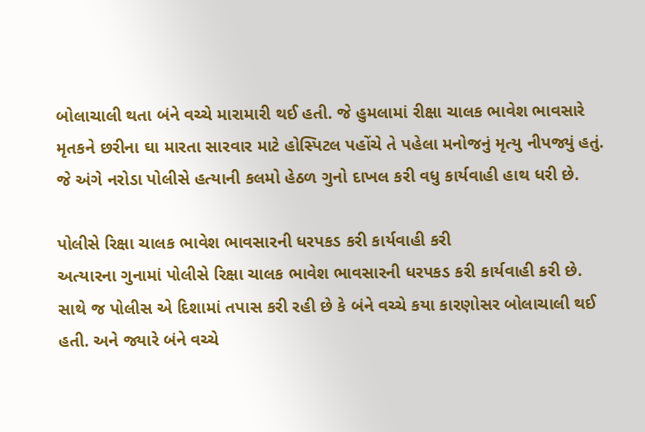બોલાચાલી થતા બંને વચ્ચે મારામારી થઈ હતી. જે હુમલામાં રીક્ષા ચાલક ભાવેશ ભાવસારે મૃતકને છરીના ઘા મારતા સારવાર માટે હોસ્પિટલ પહોંચે તે પહેલા મનોજનું મૃત્યુ નીપજ્યું હતું. જે અંગે નરોડા પોલીસે હત્યાની કલમો હેઠળ ગુનો દાખલ કરી વધુ કાર્યવાહી હાથ ધરી છે.

પોલીસે રિક્ષા ચાલક ભાવેશ ભાવસારની ધરપકડ કરી કાર્યવાહી કરી
અત્યારના ગુનામાં પોલીસે રિક્ષા ચાલક ભાવેશ ભાવસારની ધરપકડ કરી કાર્યવાહી કરી છે. સાથે જ પોલીસ એ દિશામાં તપાસ કરી રહી છે કે બંને વચ્ચે કયા કારણોસર બોલાચાલી થઈ હતી. અને જ્યારે બંને વચ્ચે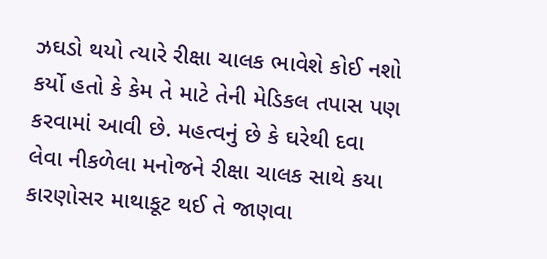ઝઘડો થયો ત્યારે રીક્ષા ચાલક ભાવેશે કોઈ નશો કર્યો હતો કે કેમ તે માટે તેની મેડિકલ તપાસ પણ કરવામાં આવી છે. મહત્વનું છે કે ઘરેથી દવા લેવા નીકળેલા મનોજને રીક્ષા ચાલક સાથે કયા કારણોસર માથાકૂટ થઈ તે જાણવા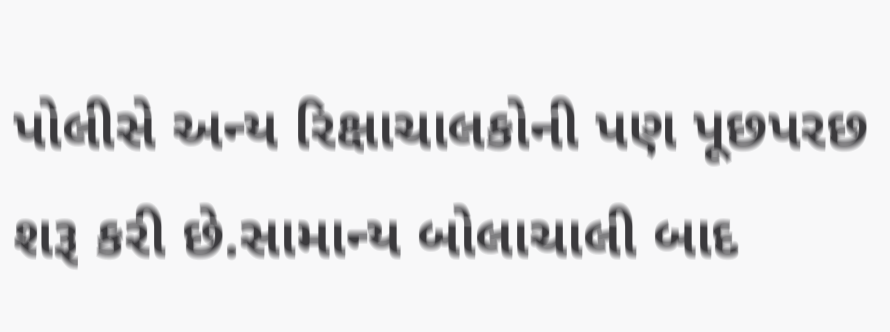પોલીસે અન્ય રિક્ષાચાલકોની પણ પૂછપરછ શરૂ કરી છે.સામાન્ય બોલાચાલી બાદ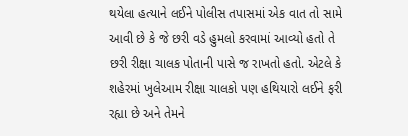થયેલા હત્યાને લઈને પોલીસ તપાસમાં એક વાત તો સામે આવી છે કે જે છરી વડે હુમલો કરવામાં આવ્યો હતો તે છરી રીક્ષા ચાલક પોતાની પાસે જ રાખતો હતો. એટલે કે શહેરમાં ખુલેઆમ રીક્ષા ચાલકો પણ હથિયારો લઈને ફરી રહ્યા છે અને તેમને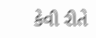કેવી રીતે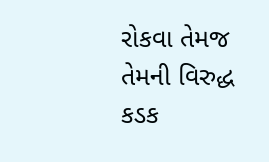રોકવા તેમજ તેમની વિરુદ્ધ કડક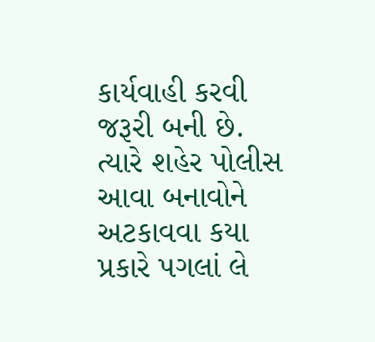કાર્યવાહી કરવી જરૂરી બની છે. ત્યારે શહેર પોલીસ આવા બનાવોને અટકાવવા કયા પ્રકારે પગલાં લે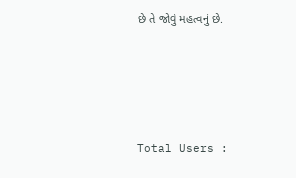છે તે જોવું મહત્વનું છે.





Total Users :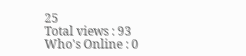25
Total views : 93
Who's Online : 0